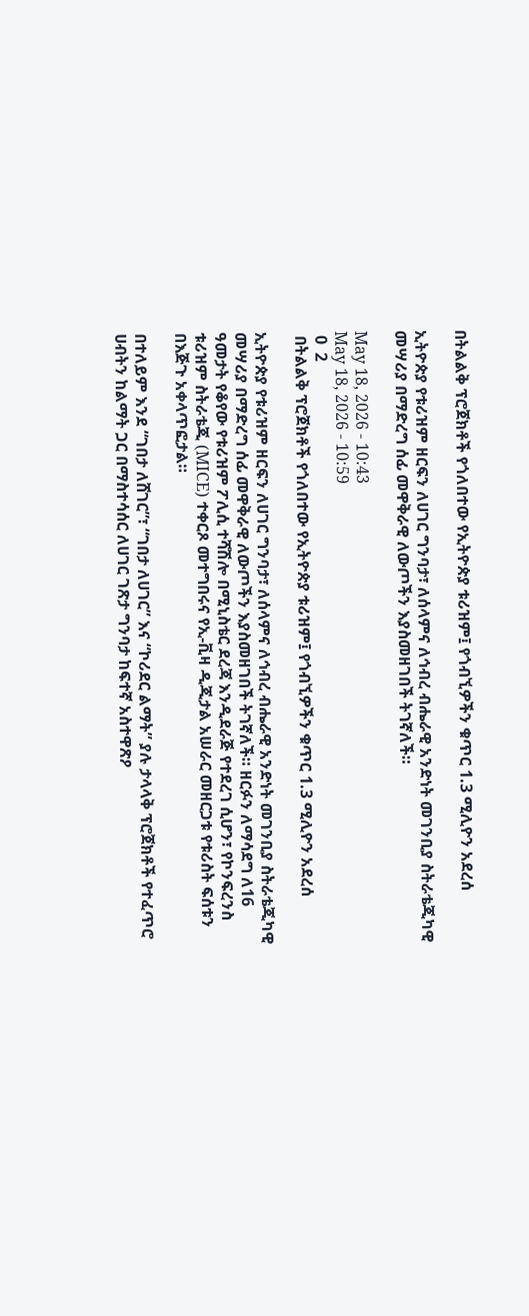በትልልቅ ፕሮጀክቶች የጎለበተው የኢትዮጵያ ቱሪዝም፤ የጎብኚዎችን ቁጥር 1.3 ሚሊዮን አደረሰ

ኢትዮጵያ የቱሪዝም ዘርፍን ለሀገር ግንባታ፣ ለሰላምና ለኅብረ ብሔራዊ አንድነት መገንቢያ ስትራቴጂካዊ መሣሪያ በማድረግ ሰፊ መዋቅራዊ ለውጦችን እያስመዘገበች ትገኛለች።

May 18, 2026 - 10:43
May 18, 2026 - 10:59
 0  2
 በትልልቅ ፕሮጀክቶች የጎለበተው የኢትዮጵያ ቱሪዝም፤ የጎብኚዎችን ቁጥር 1.3 ሚሊዮን አደረሰ

ኢትዮጵያ የቱሪዝም ዘርፍን ለሀገር ግንባታ፣ ለሰላምና ለኅብረ ብሔራዊ አንድነት መገንቢያ ስትራቴጂካዊ መሣሪያ በማድረግ ሰፊ መዋቅራዊ ለውጦችን እያስመዘገበች ትገኛለች። ዘርፉን ለማሳደግ ለ16 ዓመታት የቆየው የቱሪዝም ፖሊሲ ተሻሽሎ በሚኒስቴር ደረጃ እንዲደራጅ የተደረገ ሲሆን፣ የኮንፍረንስ ቱሪዝም ስትራቴጂ (MICE) ተቀርጾ መተግበሩና የኢ-ቪዛ ዲጂታል አሠራር መዘርጋቱ የቱሪስት ፍሰቱን በእጅጉ አቀላጥፎታል።

በተለይም እንደ “ገበታ ለሸገር”፣ “ገበታ ለሀገር” እና “ኮሪደር ልማት” ያሉ ታላላቅ ፕሮጀክቶች የተፈጥሮ ሀብትን ከልማት ጋር በማስተሳሰር ለሀገር ገጽታ ግንባታ ከፍተኛ አስተዋጽዖ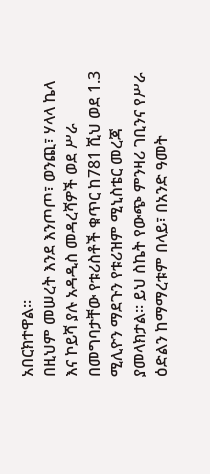አበርክተዋል።
በዚህም መሠረት እንደ እንጦጦ፣ ወንጪ፣ ሃላላ ኬላ እና ኮይሻ ያሉ አዳዲስ መዳረሻዎች ወደ ሥራ በመግባታቸው የቱሪስቶች ቁጥር ከ781 ሺህ ወደ 1.3 ሚሊዮን ማደጉን የቱሪዝም ሚኒስቴር መረጃ ያመላክታል። ይህ ስኬት የውጭ ምንዛሪ ገቢንና የሥራ ዕድልን ከማማረቱም በላይ፣ በአንድ ዓመት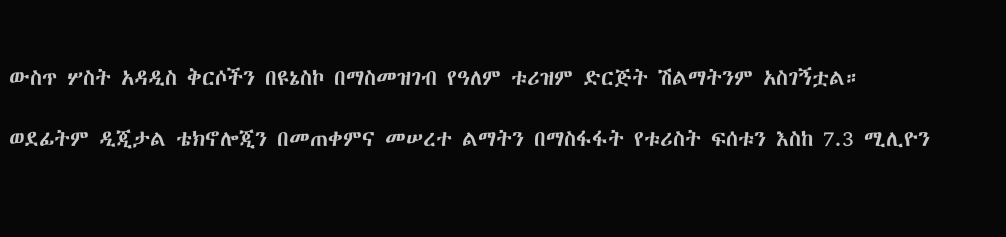ውስጥ ሦስት አዳዲስ ቅርሶችን በዩኔስኮ በማስመዝገብ የዓለም ቱሪዝም ድርጅት ሽልማትንም አስገኝቷል።

ወደፊትም ዲጂታል ቴክኖሎጂን በመጠቀምና መሠረተ ልማትን በማስፋፋት የቱሪስት ፍሰቱን እስከ 7.3 ሚሊዮን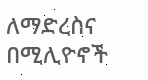ለማድረስና በሚሊዮኖች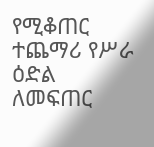የሚቆጠር ተጨማሪ የሥራ ዕድል ለመፍጠር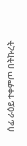ሰፊ ራዕይ ተቀምጦ በትኩረት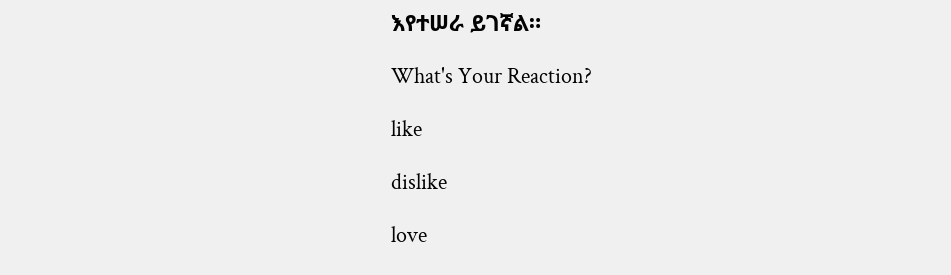እየተሠራ ይገኛል።

What's Your Reaction?

like

dislike

love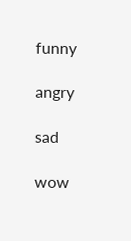funny

angry

sad

wow